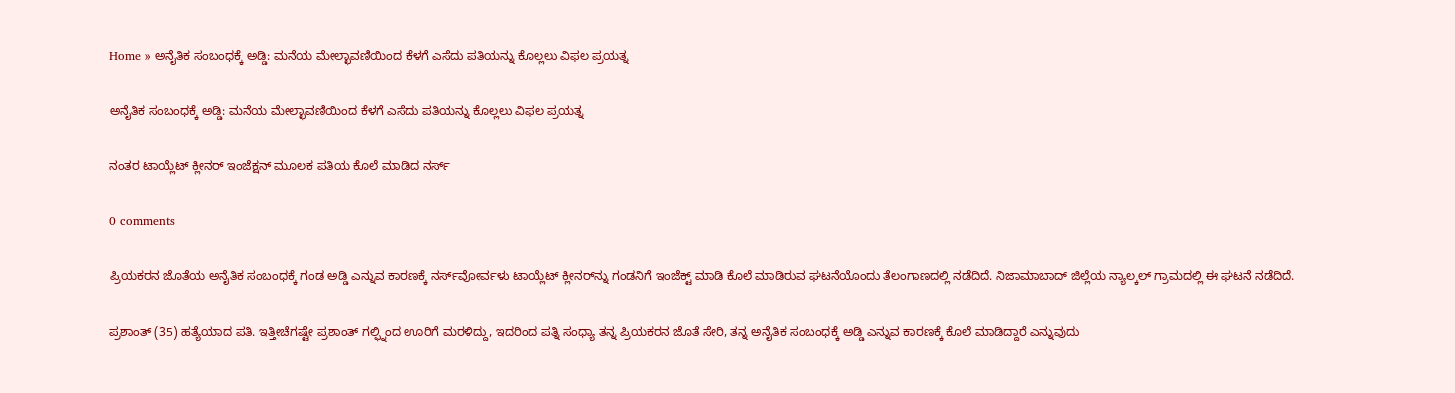Home » ಅನೈತಿಕ ಸಂಬಂಧಕ್ಕೆ ಅಡ್ಡಿ: ಮನೆಯ ಮೇಲ್ಛಾವಣಿಯಿಂದ ಕೆಳಗೆ ಎಸೆದು ಪತಿಯನ್ನು ಕೊಲ್ಲಲು ವಿಫಲ ಪ್ರಯತ್ನ

ಅನೈತಿಕ ಸಂಬಂಧಕ್ಕೆ ಅಡ್ಡಿ: ಮನೆಯ ಮೇಲ್ಛಾವಣಿಯಿಂದ ಕೆಳಗೆ ಎಸೆದು ಪತಿಯನ್ನು ಕೊಲ್ಲಲು ವಿಫಲ ಪ್ರಯತ್ನ

ನಂತರ ಟಾಯ್ಲೆಟ್ ಕ್ಲೀನರ್ ಇಂಜೆಕ್ಷನ್ ಮೂಲಕ ಪತಿಯ ಕೊಲೆ ಮಾಡಿದ ನರ್ಸ್‌

0 comments

ಪ್ರಿಯಕರನ ಜೊತೆಯ ಅನೈತಿಕ ಸಂಬಂಧಕ್ಕೆ ಗಂಡ ಅಡ್ಡಿ ಎನ್ನುವ ಕಾರಣಕ್ಕೆ ನರ್ಸ್‌ವೋರ್ವಳು ಟಾಯ್ಲೆಟ್‌ ಕ್ಲೀನರ್‌ನ್ನು ಗಂಡನಿಗೆ ಇಂಜೆಕ್ಟ್‌ ಮಾಡಿ ಕೊಲೆ ಮಾಡಿರುವ ಘಟನೆಯೊಂದು ತೆಲಂಗಾಣದಲ್ಲಿ ನಡೆದಿದೆ. ನಿಜಾಮಾಬಾದ್‌ ಜಿಲ್ಲೆಯ ನ್ಯಾಲ್ಕಲ್ ಗ್ರಾಮದಲ್ಲಿ ಈ ಘಟನೆ ನಡೆದಿದೆ.

ಪ್ರಶಾಂತ್ (35) ಹತ್ಯೆಯಾದ ಪತಿ. ಇತ್ತೀಚೆಗಷ್ಟೇ ಪ್ರಶಾಂತ್‌ ಗಲ್ಫ್ನಿಂದ ಊರಿಗೆ ಮರಳಿದ್ದು, ಇದರಿಂದ ಪತ್ನಿ ಸಂಧ್ಯಾ ತನ್ನ ಪ್ರಿಯಕರನ ಜೊತೆ ಸೇರಿ, ತನ್ನ ಅನೈತಿಕ ಸಂಬಂಧಕ್ಕೆ ಅಡ್ಡಿ ಎನ್ನುವ ಕಾರಣಕ್ಕೆ ಕೊಲೆ ಮಾಡಿದ್ದಾರೆ ಎನ್ನುವುದು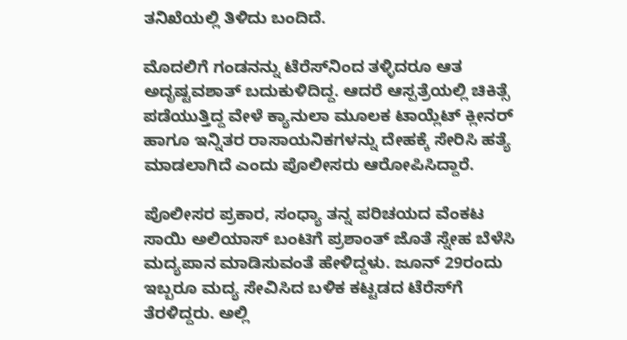ತನಿಖೆಯಲ್ಲಿ ತಿಳಿದು ಬಂದಿದೆ.

ಮೊದಲಿಗೆ ಗಂಡನನ್ನು ಟೆರೆಸ್‌ನಿಂದ ತಳ್ಳಿದರೂ ಆತ ಅದೃಷ್ಟವಶಾತ್ ಬದುಕುಳಿದಿದ್ದ. ಆದರೆ ಆಸ್ಪತ್ರೆಯಲ್ಲಿ ಚಿಕಿತ್ಸೆ ಪಡೆಯುತ್ತಿದ್ದ ವೇಳೆ ಕ್ಯಾನುಲಾ ಮೂಲಕ ಟಾಯ್ಲೆಟ್ ಕ್ಲೀನರ್ ಹಾಗೂ ಇನ್ನಿತರ ರಾಸಾಯನಿಕಗಳನ್ನು ದೇಹಕ್ಕೆ ಸೇರಿಸಿ ಹತ್ಯೆ ಮಾಡಲಾಗಿದೆ ಎಂದು ಪೊಲೀಸರು ಆರೋಪಿಸಿದ್ದಾರೆ.

ಪೊಲೀಸರ ಪ್ರಕಾರ, ಸಂಧ್ಯಾ ತನ್ನ ಪರಿಚಯದ ವೆಂಕಟ ಸಾಯಿ ಅಲಿಯಾಸ್ ಬಂಟಿಗೆ ಪ್ರಶಾಂತ್ ಜೊತೆ ಸ್ನೇಹ ಬೆಳೆಸಿ ಮದ್ಯಪಾನ ಮಾಡಿಸುವಂತೆ ಹೇಳಿದ್ದಳು. ಜೂನ್ 29ರಂದು ಇಬ್ಬರೂ ಮದ್ಯ ಸೇವಿಸಿದ ಬಳಿಕ ಕಟ್ಟಡದ ಟೆರೆಸ್‌ಗೆ ತೆರಳಿದ್ದರು. ಅಲ್ಲಿ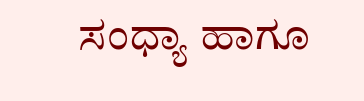ಸಂಧ್ಯಾ ಹಾಗೂ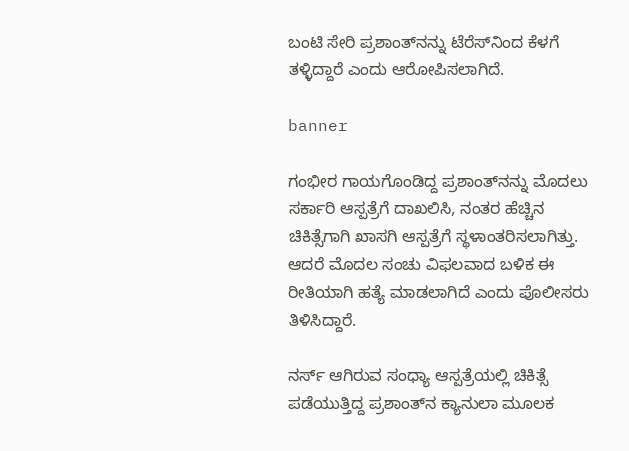ಬಂಟಿ ಸೇರಿ ಪ್ರಶಾಂತ್‌ನನ್ನು ಟೆರೆಸ್‌ನಿಂದ ಕೆಳಗೆ ತಳ್ಳಿದ್ದಾರೆ ಎಂದು ಆರೋಪಿಸಲಾಗಿದೆ.

banner

ಗಂಭೀರ ಗಾಯಗೊಂಡಿದ್ದ ಪ್ರಶಾಂತ್‌ನನ್ನು ಮೊದಲು ಸರ್ಕಾರಿ ಆಸ್ಪತ್ರೆಗೆ ದಾಖಲಿಸಿ, ನಂತರ ಹೆಚ್ಚಿನ ಚಿಕಿತ್ಸೆಗಾಗಿ ಖಾಸಗಿ ಆಸ್ಪತ್ರೆಗೆ ಸ್ಥಳಾಂತರಿಸಲಾಗಿತ್ತು. ಆದರೆ ಮೊದಲ ಸಂಚು ವಿಫಲವಾದ ಬಳಿಕ ಈ ರೀತಿಯಾಗಿ ಹತ್ಯೆ ಮಾಡಲಾಗಿದೆ ಎಂದು ಪೊಲೀಸರು ತಿಳಿಸಿದ್ದಾರೆ.

ನರ್ಸ್ ಆಗಿರುವ ಸಂಧ್ಯಾ ಆಸ್ಪತ್ರೆಯಲ್ಲಿ ಚಿಕಿತ್ಸೆ ಪಡೆಯುತ್ತಿದ್ದ ಪ್ರಶಾಂತ್‌ನ ಕ್ಯಾನುಲಾ ಮೂಲಕ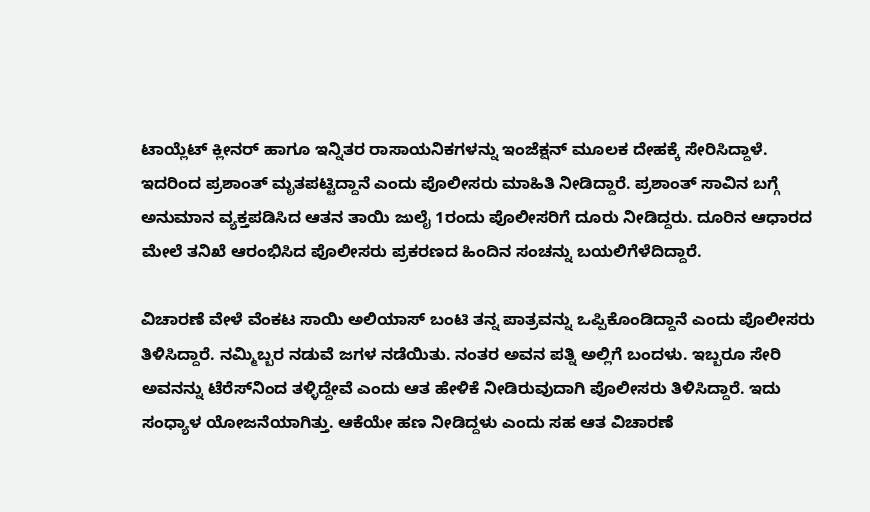ಟಾಯ್ಲೆಟ್ ಕ್ಲೀನರ್ ಹಾಗೂ ಇನ್ನಿತರ ರಾಸಾಯನಿಕಗಳನ್ನು ಇಂಜೆಕ್ಷನ್ ಮೂಲಕ ದೇಹಕ್ಕೆ ಸೇರಿಸಿದ್ದಾಳೆ. ಇದರಿಂದ ಪ್ರಶಾಂತ್ ಮೃತಪಟ್ಟಿದ್ದಾನೆ ಎಂದು ಪೊಲೀಸರು ಮಾಹಿತಿ ನೀಡಿದ್ದಾರೆ. ಪ್ರಶಾಂತ್ ಸಾವಿನ ಬಗ್ಗೆ ಅನುಮಾನ ವ್ಯಕ್ತಪಡಿಸಿದ ಆತನ ತಾಯಿ ಜುಲೈ 1ರಂದು ಪೊಲೀಸರಿಗೆ ದೂರು ನೀಡಿದ್ದರು. ದೂರಿನ ಆಧಾರದ ಮೇಲೆ ತನಿಖೆ ಆರಂಭಿಸಿದ ಪೊಲೀಸರು ಪ್ರಕರಣದ ಹಿಂದಿನ ಸಂಚನ್ನು ಬಯಲಿಗೆಳೆದಿದ್ದಾರೆ.

ವಿಚಾರಣೆ ವೇಳೆ ವೆಂಕಟ ಸಾಯಿ ಅಲಿಯಾಸ್ ಬಂಟಿ ತನ್ನ ಪಾತ್ರವನ್ನು ಒಪ್ಪಿಕೊಂಡಿದ್ದಾನೆ ಎಂದು ಪೊಲೀಸರು ತಿಳಿಸಿದ್ದಾರೆ. ನಮ್ಮಿಬ್ಬರ ನಡುವೆ ಜಗಳ ನಡೆಯಿತು. ನಂತರ ಅವನ ಪತ್ನಿ ಅಲ್ಲಿಗೆ ಬಂದಳು. ಇಬ್ಬರೂ ಸೇರಿ ಅವನನ್ನು ಟೆರೆಸ್‌ನಿಂದ ತಳ್ಳಿದ್ದೇವೆ ಎಂದು ಆತ ಹೇಳಿಕೆ ನೀಡಿರುವುದಾಗಿ ಪೊಲೀಸರು ತಿಳಿಸಿದ್ದಾರೆ. ಇದು ಸಂಧ್ಯಾಳ ಯೋಜನೆಯಾಗಿತ್ತು. ಆಕೆಯೇ ಹಣ ನೀಡಿದ್ದಳು ಎಂದು ಸಹ ಆತ ವಿಚಾರಣೆ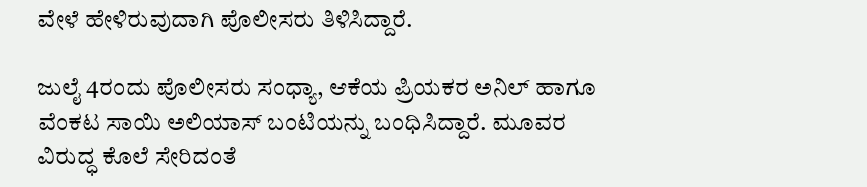ವೇಳೆ ಹೇಳಿರುವುದಾಗಿ ಪೊಲೀಸರು ತಿಳಿಸಿದ್ದಾರೆ.

ಜುಲೈ 4ರಂದು ಪೊಲೀಸರು ಸಂಧ್ಯಾ, ಆಕೆಯ ಪ್ರಿಯಕರ ಅನಿಲ್ ಹಾಗೂ ವೆಂಕಟ ಸಾಯಿ ಅಲಿಯಾಸ್ ಬಂಟಿಯನ್ನು ಬಂಧಿಸಿದ್ದಾರೆ. ಮೂವರ ವಿರುದ್ಧ ಕೊಲೆ ಸೇರಿದಂತೆ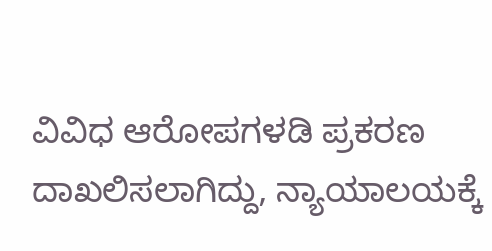ವಿವಿಧ ಆರೋಪಗಳಡಿ ಪ್ರಕರಣ ದಾಖಲಿಸಲಾಗಿದ್ದು, ನ್ಯಾಯಾಲಯಕ್ಕೆ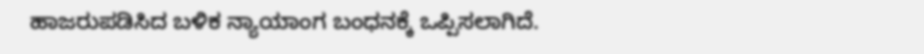ಹಾಜರುಪಡಿಸಿದ ಬಳಿಕ ನ್ಯಾಯಾಂಗ ಬಂಧನಕ್ಕೆ ಒಪ್ಪಿಸಲಾಗಿದೆ.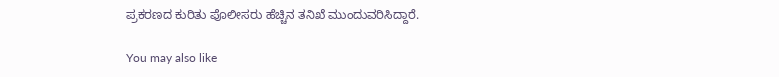ಪ್ರಕರಣದ ಕುರಿತು ಪೊಲೀಸರು ಹೆಚ್ಚಿನ ತನಿಖೆ ಮುಂದುವರಿಸಿದ್ದಾರೆ.

You may also like